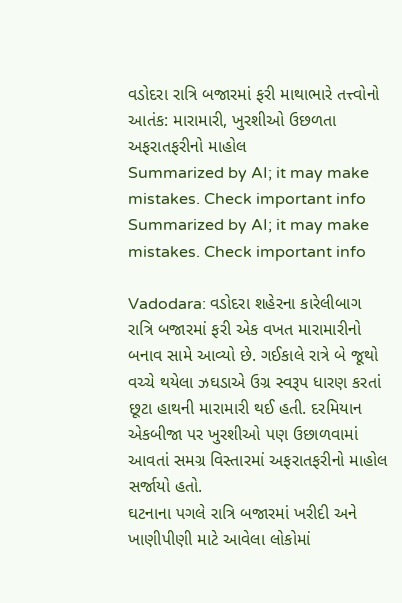વડોદરા રાત્રિ બજારમાં ફરી માથાભારે તત્ત્વોનો આતંક: મારામારી, ખુરશીઓ ઉછળતા અફરાતફરીનો માહોલ
Summarized by AI; it may make mistakes. Check important info
Summarized by AI; it may make mistakes. Check important info

Vadodara: વડોદરા શહેરના કારેલીબાગ રાત્રિ બજારમાં ફરી એક વખત મારામારીનો બનાવ સામે આવ્યો છે. ગઈકાલે રાત્રે બે જૂથો વચ્ચે થયેલા ઝઘડાએ ઉગ્ર સ્વરૂપ ધારણ કરતાં છૂટા હાથની મારામારી થઈ હતી. દરમિયાન એકબીજા પર ખુરશીઓ પણ ઉછાળવામાં આવતાં સમગ્ર વિસ્તારમાં અફરાતફરીનો માહોલ સર્જાયો હતો.
ઘટનાના પગલે રાત્રિ બજારમાં ખરીદી અને ખાણીપીણી માટે આવેલા લોકોમાં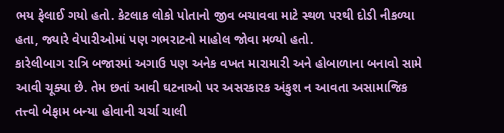ભય ફેલાઈ ગયો હતો. કેટલાક લોકો પોતાનો જીવ બચાવવા માટે સ્થળ પરથી દોડી નીકળ્યા હતા, જ્યારે વેપારીઓમાં પણ ગભરાટનો માહોલ જોવા મળ્યો હતો.
કારેલીબાગ રાત્રિ બજારમાં અગાઉ પણ અનેક વખત મારામારી અને હોબાળાના બનાવો સામે આવી ચૂક્યા છે. તેમ છતાં આવી ઘટનાઓ પર અસરકારક અંકુશ ન આવતા અસામાજિક તત્ત્વો બેફામ બન્યા હોવાની ચર્ચા ચાલી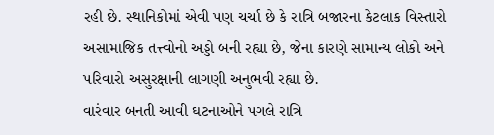રહી છે. સ્થાનિકોમાં એવી પણ ચર્ચા છે કે રાત્રિ બજારના કેટલાક વિસ્તારો અસામાજિક તત્ત્વોનો અડ્ડો બની રહ્યા છે, જેના કારણે સામાન્ય લોકો અને પરિવારો અસુરક્ષાની લાગણી અનુભવી રહ્યા છે.
વારંવાર બનતી આવી ઘટનાઓને પગલે રાત્રિ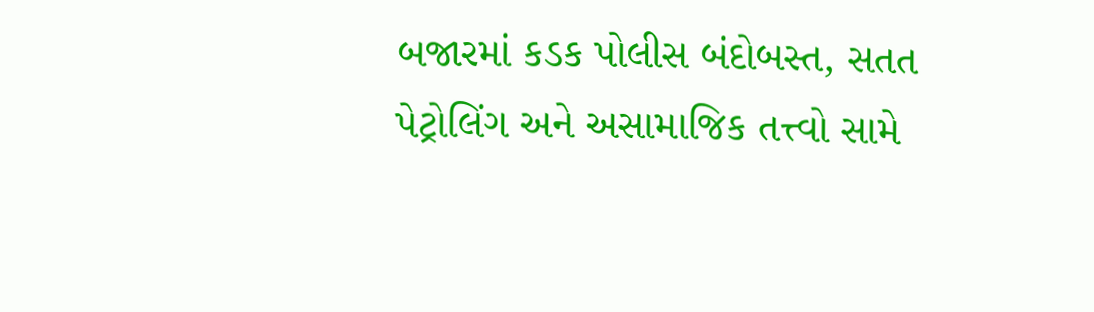બજારમાં કડક પોલીસ બંદોબસ્ત, સતત પેટ્રોલિંગ અને અસામાજિક તત્ત્વો સામે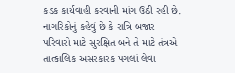કડક કાર્યવાહી કરવાની માંગ ઉઠી રહી છે. નાગરિકોનું કહેવું છે કે રાત્રિ બજાર પરિવારો માટે સુરક્ષિત બને તે માટે તંત્રએ તાત્કાલિક અસરકારક પગલાં લેવા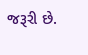જરૂરી છે.